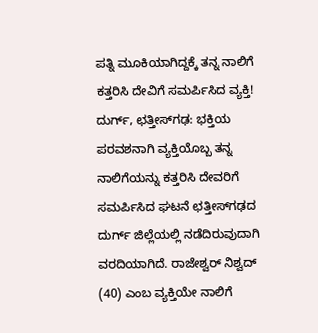ಪತ್ನಿ ಮೂಕಿಯಾಗಿದ್ದಕ್ಕೆ ತನ್ನ ನಾಲಿಗೆ ಕತ್ತರಿಸಿ ದೇವಿಗೆ ಸಮರ್ಪಿಸಿದ ವ್ಯಕ್ತಿ! ದುರ್ಗ್, ಛತ್ತೀಸ್‌ಗಢ: ಭಕ್ತಿಯ ಪರವಶನಾಗಿ ವ್ಯಕ್ತಿಯೊಬ್ಬ ತನ್ನ ನಾಲಿಗೆಯನ್ನು ಕತ್ತರಿಸಿ ದೇವರಿಗೆ ಸಮರ್ಪಿಸಿದ ಘಟನೆ ಛತ್ತೀಸ್‌ಗಢದ ದುರ್ಗ್ ಜಿಲ್ಲೆಯಲ್ಲಿ ನಡೆದಿರುವುದಾಗಿ ವರದಿಯಾಗಿದೆ. ರಾಜೇಶ್ವರ್ ನಿಶ್ವದ್ (40) ಎಂಬ ವ್ಯಕ್ತಿಯೇ ನಾಲಿಗೆ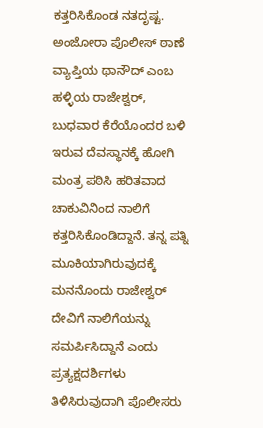ಕತ್ತರಿಸಿಕೊಂಡ ನತದೃಷ್ಟ. ಅಂಜೋರಾ ಪೊಲೀಸ್ ಠಾಣೆ ವ್ಯಾಪ್ತಿಯ ಥಾನೌದ್ ಎಂಬ ಹಳ್ಳಿಯ ರಾಜೇಶ್ವರ್, ಬುಧವಾರ ಕೆರೆಯೊಂದರ ಬಳಿ ಇರುವ ದೆವಸ್ಥಾನಕ್ಕೆ ಹೋಗಿ ಮಂತ್ರ ಪಠಿಸಿ ಹರಿತವಾದ ಚಾಕುವಿನಿಂದ ನಾಲಿಗೆ ಕತ್ತರಿಸಿಕೊಂಡಿದ್ದಾನೆ. ತನ್ನ ಪತ್ನಿ ಮೂಕಿಯಾಗಿರುವುದಕ್ಕೆ ಮನನೊಂದು ರಾಜೇಶ್ವರ್ ದೇವಿಗೆ ನಾಲಿಗೆಯನ್ನು ಸಮರ್ಪಿಸಿದ್ದಾನೆ ಎಂದು ಪ್ರತ್ಯಕ್ಷದರ್ಶಿಗಳು ತಿಳಿಸಿರುವುದಾಗಿ ಪೊಲೀಸರು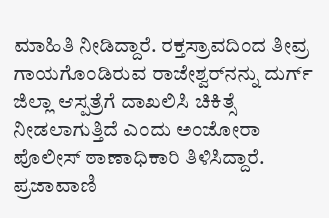ಮಾಹಿತಿ ನೀಡಿದ್ದಾರೆ. ರಕ್ತಸ್ರಾವದಿಂದ ತೀವ್ರ ಗಾಯಗೊಂಡಿರುವ ರಾಜೇಶ್ವರ್‌ನನ್ನು ದುರ್ಗ್ ಜಿಲ್ಲಾ ಆಸ್ಪತ್ರೆಗೆ ದಾಖಲಿಸಿ ಚಿಕಿತ್ಸೆ ನೀಡಲಾಗುತ್ತಿದೆ ಎಂದು ಅಂಜೋರಾ ಪೊಲೀಸ್ ಠಾಣಾಧಿಕಾರಿ ತಿಳಿಸಿದ್ದಾರೆ. ಪ್ರಜಾವಾಣಿ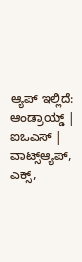ಆ್ಯಪ್ ಇಲ್ಲಿದೆ: ಆಂಡ್ರಾಯ್ಡ್ | ಐಒಎಸ್ | ವಾಟ್ಸ್ಆ್ಯಪ್, ಎಕ್ಸ್,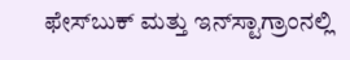ಫೇಸ್‌ಬುಕ್ ಮತ್ತು ಇನ್‌ಸ್ಟಾಗ್ರಾಂನಲ್ಲಿ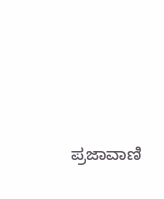ಪ್ರಜಾವಾಣಿ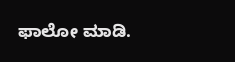ಫಾಲೋ ಮಾಡಿ.